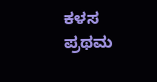ಕಳಸ ಪ್ರಥಮ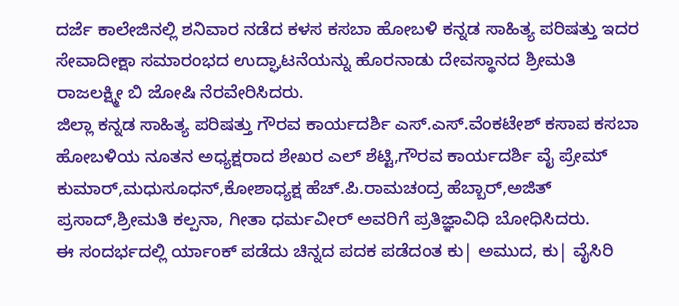ದರ್ಜೆ ಕಾಲೇಜಿನಲ್ಲಿ ಶನಿವಾರ ನಡೆದ ಕಳಸ ಕಸಬಾ ಹೋಬಳಿ ಕನ್ನಡ ಸಾಹಿತ್ಯ ಪರಿಷತ್ತು ಇದರ ಸೇವಾದೀಕ್ಷಾ ಸಮಾರಂಭದ ಉದ್ಘಾಟನೆಯನ್ನು ಹೊರನಾಡು ದೇವಸ್ಥಾನದ ಶ್ರೀಮತಿ ರಾಜಲಕ್ಷ್ಮೀ ಬಿ ಜೋಷಿ ನೆರವೇರಿಸಿದರು.
ಜಿಲ್ಲಾ ಕನ್ನಡ ಸಾಹಿತ್ಯ ಪರಿಷತ್ತು ಗೌರವ ಕಾರ್ಯದರ್ಶಿ ಎಸ್.ಎಸ್.ವೆಂಕಟೇಶ್ ಕಸಾಪ ಕಸಬಾ ಹೋಬಳಿಯ ನೂತನ ಅಧ್ಯಕ್ಷರಾದ ಶೇಖರ ಎಲ್ ಶೆಟ್ಟಿ,ಗೌರವ ಕಾರ್ಯದರ್ಶಿ ವೈ ಪ್ರೇಮ್ ಕುಮಾರ್,ಮಧುಸೂಧನ್,ಕೋಶಾಧ್ಯಕ್ಷ ಹೆಚ್.ಪಿ.ರಾಮಚಂದ್ರ ಹೆಬ್ಬಾರ್,ಅಜಿತ್ ಪ್ರಸಾದ್,ಶ್ರೀಮತಿ ಕಲ್ಪನಾ, ಗೀತಾ ಧರ್ಮವೀರ್ ಅವರಿಗೆ ಪ್ರತಿಜ್ಞಾವಿಧಿ ಬೋಧಿಸಿದರು.
ಈ ಸಂದರ್ಭದಲ್ಲಿ ರ್ಯಾಂಕ್ ಪಡೆದು ಚಿನ್ನದ ಪದಕ ಪಡೆದಂತ ಕು| ಅಮುದ, ಕು| ವೈಸಿರಿ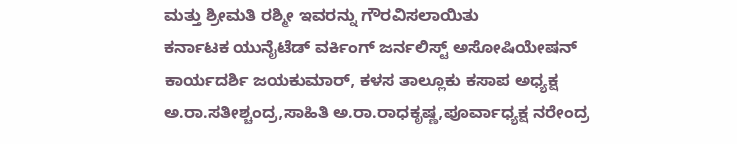ಮತ್ತು ಶ್ರೀಮತಿ ರಶ್ಮೀ ಇವರನ್ನು ಗೌರವಿಸಲಾಯಿತು
ಕರ್ನಾಟಕ ಯುನೈಟೆಡ್ ವರ್ಕಿಂಗ್ ಜರ್ನಲಿಸ್ಟ್ ಅಸೋಷಿಯೇಷನ್ ಕಾರ್ಯದರ್ಶಿ ಜಯಕುಮಾರ್, ಕಳಸ ತಾಲ್ಲೂಕು ಕಸಾಪ ಅಧ್ಯಕ್ಷ ಅ.ರಾ.ಸತೀಶ್ಚಂದ್ರ,ಸಾಹಿತಿ ಅ.ರಾ.ರಾಧಕೃಷ್ಣ,ಪೂರ್ವಾಧ್ಯಕ್ಷ ನರೇಂದ್ರ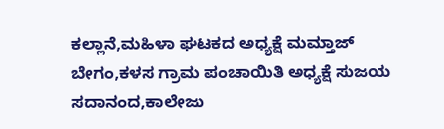ಕಲ್ಲಾನೆ,ಮಹಿಳಾ ಘಟಕದ ಅಧ್ಯಕ್ಷೆ ಮಮ್ತಾಜ್ ಬೇಗಂ,ಕಳಸ ಗ್ರಾಮ ಪಂಚಾಯಿತಿ ಅಧ್ಯಕ್ಷೆ ಸುಜಯ ಸದಾನಂದ,ಕಾಲೇಜು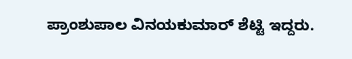ಪ್ರಾಂಶುಪಾಲ ವಿನಯಕುಮಾರ್ ಶೆಟ್ಟಿ ಇದ್ದರು.